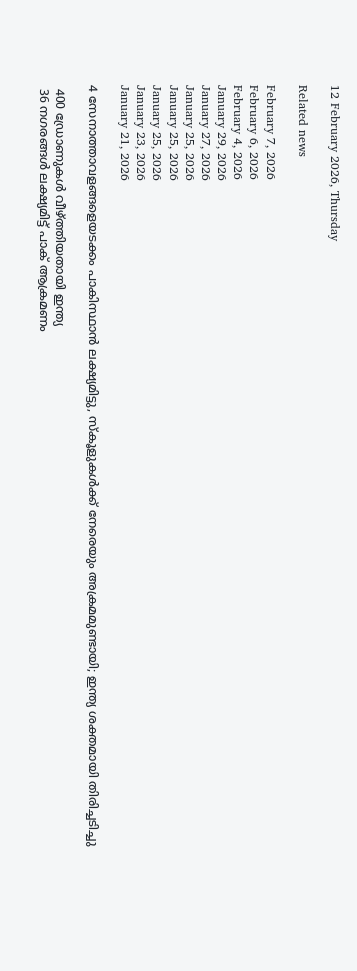12 February 2026, Thursday

Related news

February 7, 2026
February 6, 2026
February 4, 2026
January 29, 2026
January 27, 2026
January 25, 2026
January 25, 2026
January 25, 2026
January 23, 2026
January 21, 2026

4 സേനാത്താവളങ്ങളെയടക്കം പാകിസ്ഥാൻ ലക്ഷ്യമിട്ടു, സ്കൂളുകൾക്ക് നേരെയും അക്രമമുണ്ടായി; ഇന്ത്യ ശക്തമായി തിരിച്ചടിച്ചു

 400 ഡ്രോണുകള്‍ വീഴ്ത്തിയതായി ഇന്ത്യ
 36 നഗരങ്ങള്‍ ലക്ഷ്യമിട്ട് പാക് ആക്രമണം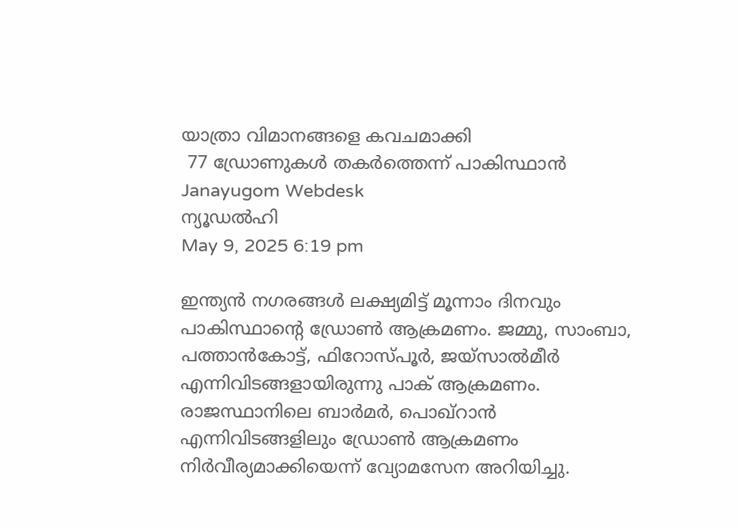യാത്രാ വിമാനങ്ങളെ കവചമാക്കി
 77 ഡ്രോണുകള്‍ തകര്‍ത്തെന്ന് പാകിസ്ഥാന്‍
Janayugom Webdesk
ന്യൂഡൽഹി
May 9, 2025 6:19 pm

ഇന്ത്യന്‍ നഗരങ്ങള്‍ ലക്ഷ്യമിട്ട് മൂന്നാം ദിനവും പാകിസ്ഥാന്റെ ഡ്രോണ്‍ ആക്രമണം. ജമ്മു, സാംബാ, പത്താന്‍കോട്ട്, ഫിറോസ്‌പൂര്‍, ജയ്സാല്‍മീര്‍ എന്നിവിടങ്ങളായിരുന്നു പാക് ആക്രമണം. രാജസ്ഥാനിലെ ബാര്‍മര്‍, പൊഖ്റാന്‍ എന്നിവിടങ്ങളിലും ഡ്രോണ്‍ ആക്രമണം നിര്‍വീര്യമാക്കിയെന്ന് വ്യോമസേന അറിയിച്ചു.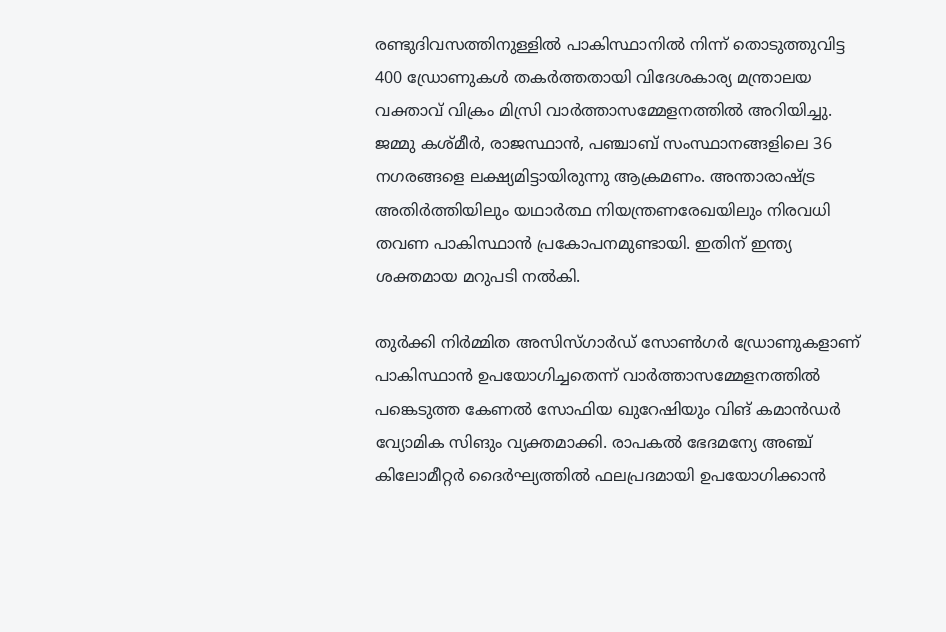രണ്ടുദിവസത്തിനുള്ളില്‍ പാകിസ്ഥാനില്‍ നിന്ന് തൊടുത്തുവിട്ട 400 ഡ്രോണുകള്‍ തകര്‍ത്തതായി വിദേശകാര്യ മന്ത്രാലയ വക്താവ് വിക്രം മിസ്രി വാര്‍ത്താസമ്മേളനത്തില്‍ അറിയിച്ചു. ജമ്മു കശ്മീര്‍, രാജസ്ഥാന്‍, പഞ്ചാബ് സംസ്ഥാനങ്ങളിലെ 36 നഗരങ്ങളെ ലക്ഷ്യമിട്ടായിരുന്നു ആക്രമണം. അന്താരാഷ്ട്ര അതിർത്തിയിലും യഥാർത്ഥ നിയന്ത്രണരേഖയിലും നിരവധി തവണ പാകിസ്ഥാൻ പ്രകോപനമുണ്ടായി. ഇതിന് ഇന്ത്യ ശക്തമായ മറുപടി നൽകി.

തുർക്കി നിര്‍മ്മിത അസിസ്ഗാര്‍ഡ് സോണ്‍ഗര്‍ ഡ്രോണുകളാണ് പാകിസ്ഥാൻ ഉപയോഗിച്ചതെന്ന് വാര്‍ത്താസമ്മേളനത്തില്‍ പങ്കെടുത്ത കേണല്‍ സോഫിയ ഖുറേഷിയും വിങ് കമാന്‍ഡര്‍ വ്യോമിക സിങും വ്യക്തമാക്കി. രാപകല്‍ ഭേദമന്യേ അഞ്ച് കിലോമീറ്റര്‍ ദൈര്‍ഘ്യത്തില്‍ ഫലപ്രദമായി ഉപയോഗിക്കാന്‍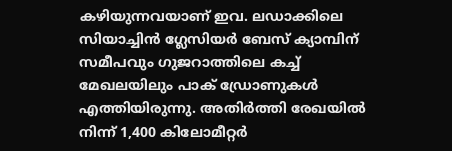കഴിയുന്നവയാണ് ഇവ. ലഡാക്കിലെ സിയാച്ചിന്‍ ഗ്ലേസിയര്‍ ബേസ് ക്യാമ്പിന് സമീപവും ഗുജറാത്തിലെ കച്ച് മേഖലയിലും പാക് ഡ്രോണുകള്‍ എത്തിയിരുന്നു. അതിര്‍ത്തി രേഖയില്‍ നിന്ന് 1,400 കിലോമീറ്റര്‍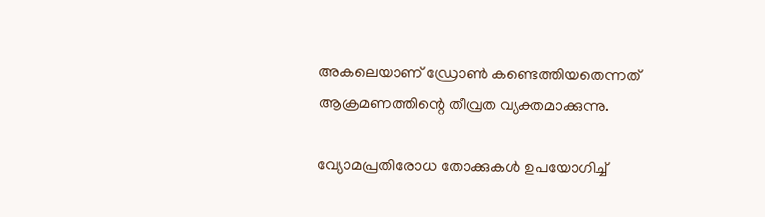അകലെയാണ് ഡ്രോണ്‍ കണ്ടെത്തിയതെന്നത് ആക്രമണത്തിന്റെ തീവ്രത വ്യക്തമാക്കുന്നു.

വ്യോമപ്രതിരോധ തോക്കുകള്‍ ഉപയോഗിച്ച്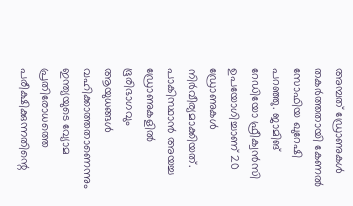അമ്പത് ‍ഡ്രോണുകള്‍ തകര്‍ത്തതായി കേണല്‍ സോഫിയ ഖുറേഷി പറഞ്ഞു. ജാമിങ് റേഡിയോ ഫ്രീക്വന്‍സി ഉപയോഗിച്ചാണ് 20 ഡ്രോണുകള്‍ നിര്‍വീര്യമാക്കിയത്. പാകിസ്ഥാന്‍ അയച്ച ഡ്രോണുകളില്‍ ഭൂരിഭാഗവും ആയുധങ്ങള്‍ വഹിക്കാത്തതാണെന്നും ഇന്ത്യയുടെ വ്യോമ പ്രതിരോധത്തെ പരീക്ഷിക്കുന്നതിന്റെ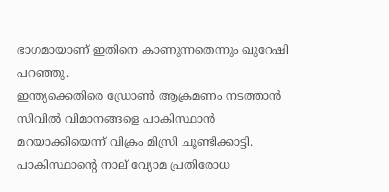ഭാഗമായാണ് ഇതിനെ കാണുന്നതെന്നും ഖുറേഷി പറഞ്ഞു.
ഇന്ത്യക്കെതിരെ ഡ്രോണ്‍ ആക്രമണം നടത്താന്‍ സിവില്‍ വിമാനങ്ങളെ പാകിസ്ഥാന്‍ മറയാക്കിയെന്ന് വിക്രം മിസ്രി ചൂണ്ടിക്കാട്ടി. പാകിസ്ഥാന്റെ നാല് വ്യോമ പ്രതിരോധ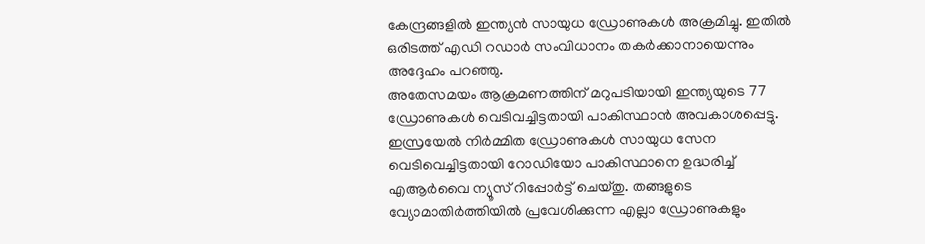കേന്ദ്രങ്ങളില്‍ ഇന്ത്യന്‍ സായുധ ഡ്രോണുകള്‍ അക്രമിച്ചു. ഇതില്‍ ഒരിടത്ത് എഡി റഡാര്‍ സംവിധാനം തകര്‍ക്കാനായെന്നും അദ്ദേഹം പറഞ്ഞു.
അതേസമയം ആക്രമണത്തിന് മറുപടിയായി ഇന്ത്യയുടെ 77 ഡ്രോണുകള്‍ വെടിവച്ചിട്ടതായി പാകിസ്ഥാന്‍ അവകാശപ്പെട്ടു. ഇസ്രയേല്‍ നിര്‍മ്മിത ഡ്രോണുകള്‍ സായുധ സേന വെടിവെച്ചിട്ടതായി റോഡിയോ പാകിസ്ഥാനെ ഉദ്ധരിച്ച് എആര്‍വൈ ന്യൂസ് റിപ്പോര്‍ട്ട് ചെയ്തു. തങ്ങളുടെ വ്യോമാതിര്‍ത്തിയില്‍ പ്രവേശിക്കുന്ന എല്ലാ ഡ്രോണുകളും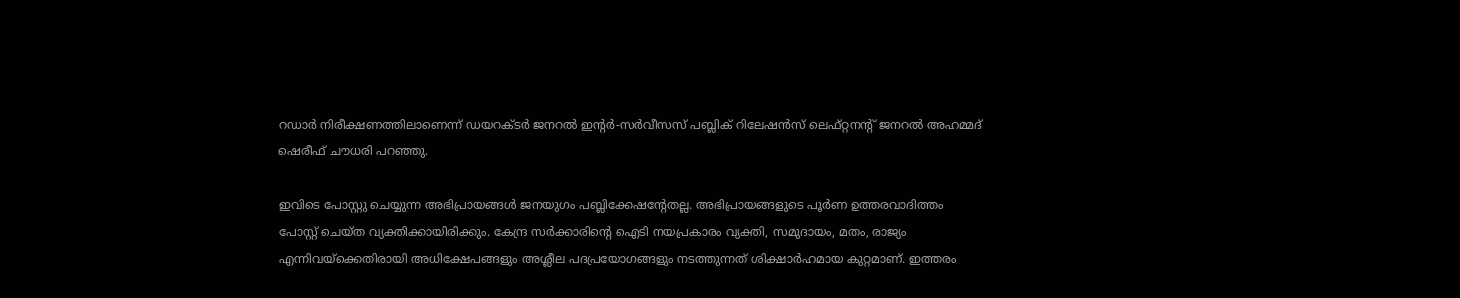റഡാര്‍ നിരീക്ഷണത്തിലാണെന്ന് ഡയറക്ടര്‍ ജനറല്‍ ഇന്റര്‍-സര്‍വീസസ് പബ്ലിക് റിലേഷന്‍സ് ലെഫ്റ്റനന്റ് ജനറല്‍ അഹമ്മദ് ഷെരീഫ് ചൗധരി പറഞ്ഞു.

ഇവിടെ പോസ്റ്റു ചെയ്യുന്ന അഭിപ്രായങ്ങള്‍ ജനയുഗം പബ്ലിക്കേഷന്റേതല്ല. അഭിപ്രായങ്ങളുടെ പൂര്‍ണ ഉത്തരവാദിത്തം പോസ്റ്റ് ചെയ്ത വ്യക്തിക്കായിരിക്കും. കേന്ദ്ര സര്‍ക്കാരിന്റെ ഐടി നയപ്രകാരം വ്യക്തി, സമുദായം, മതം, രാജ്യം എന്നിവയ്‌ക്കെതിരായി അധിക്ഷേപങ്ങളും അശ്ലീല പദപ്രയോഗങ്ങളും നടത്തുന്നത് ശിക്ഷാര്‍ഹമായ കുറ്റമാണ്. ഇത്തരം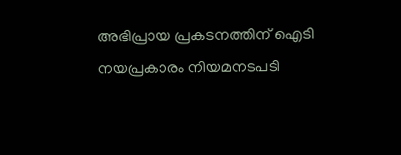അഭിപ്രായ പ്രകടനത്തിന് ഐടി നയപ്രകാരം നിയമനടപടി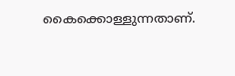കൈക്കൊള്ളുന്നതാണ്.